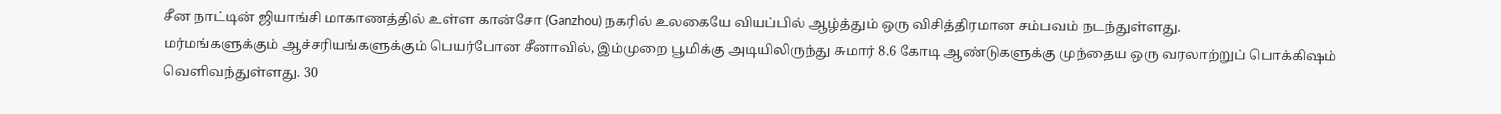சீன நாட்டின் ஜியாங்சி மாகாணத்தில் உள்ள கான்சோ (Ganzhou) நகரில் உலகையே வியப்பில் ஆழ்த்தும் ஒரு விசித்திரமான சம்பவம் நடந்துள்ளது.
மர்மங்களுக்கும் ஆச்சரியங்களுக்கும் பெயர்போன சீனாவில், இம்முறை பூமிக்கு அடியிலிருந்து சுமார் 8.6 கோடி ஆண்டுகளுக்கு முந்தைய ஒரு வரலாற்றுப் பொக்கிஷம் வெளிவந்துள்ளது. 30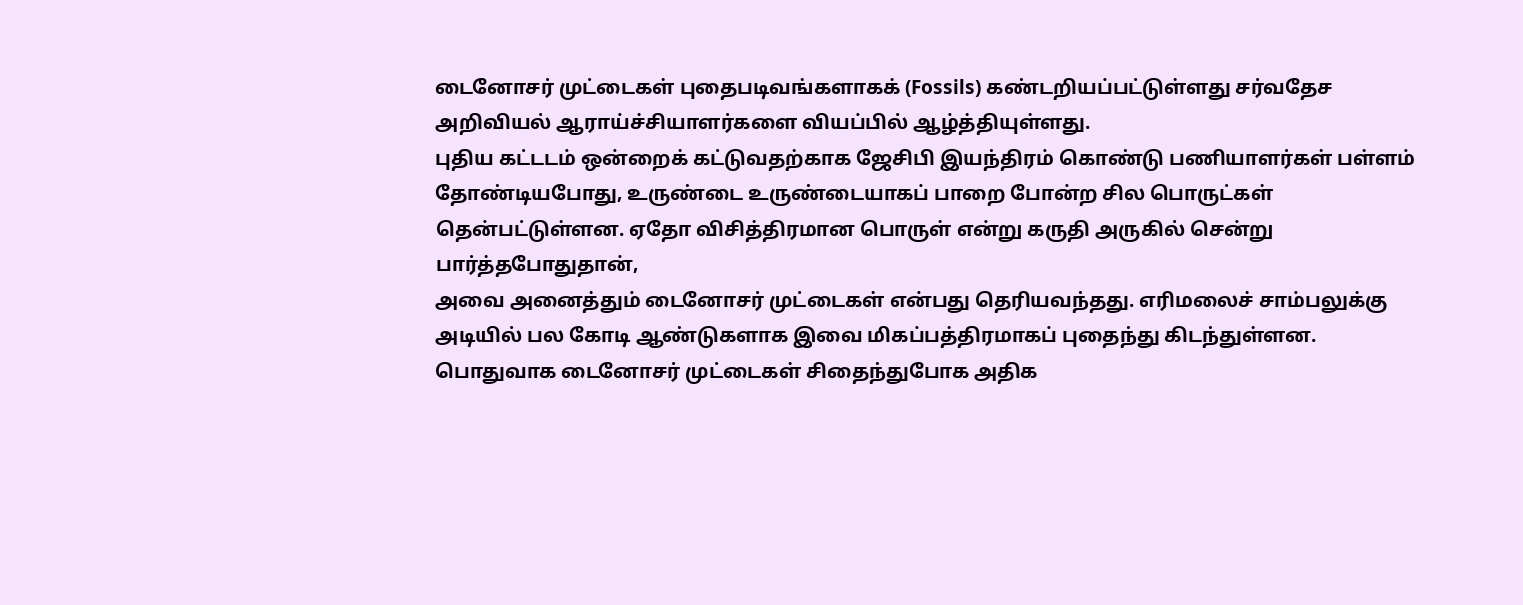டைனோசர் முட்டைகள் புதைபடிவங்களாகக் (Fossils) கண்டறியப்பட்டுள்ளது சர்வதேச அறிவியல் ஆராய்ச்சியாளர்களை வியப்பில் ஆழ்த்தியுள்ளது.
புதிய கட்டடம் ஒன்றைக் கட்டுவதற்காக ஜேசிபி இயந்திரம் கொண்டு பணியாளர்கள் பள்ளம் தோண்டியபோது, உருண்டை உருண்டையாகப் பாறை போன்ற சில பொருட்கள் தென்பட்டுள்ளன. ஏதோ விசித்திரமான பொருள் என்று கருதி அருகில் சென்று பார்த்தபோதுதான்,
அவை அனைத்தும் டைனோசர் முட்டைகள் என்பது தெரியவந்தது. எரிமலைச் சாம்பலுக்கு அடியில் பல கோடி ஆண்டுகளாக இவை மிகப்பத்திரமாகப் புதைந்து கிடந்துள்ளன.
பொதுவாக டைனோசர் முட்டைகள் சிதைந்துபோக அதிக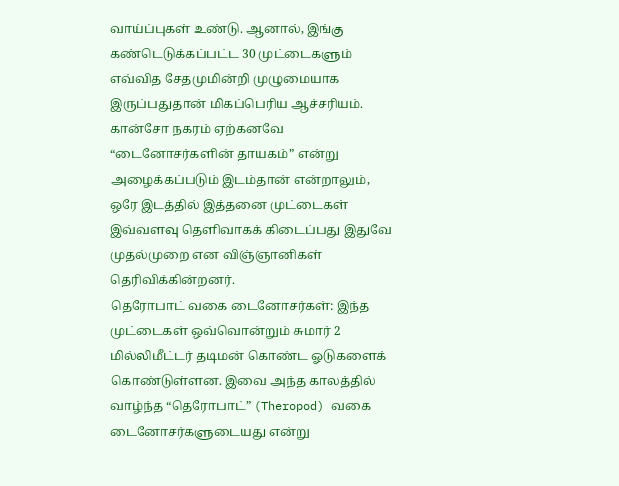வாய்ப்புகள் உண்டு. ஆனால், இங்கு கண்டெடுக்கப்பட்ட 30 முட்டைகளும் எவ்வித சேதமுமின்றி முழுமையாக இருப்பதுதான் மிகப்பெரிய ஆச்சரியம். கான்சோ நகரம் ஏற்கனவே “டைனோசர்களின் தாயகம்” என்று அழைக்கப்படும் இடம்தான் என்றாலும், ஒரே இடத்தில் இத்தனை முட்டைகள் இவ்வளவு தெளிவாகக் கிடைப்பது இதுவே முதல்முறை என விஞ்ஞானிகள் தெரிவிக்கின்றனர்.
தெரோபாட் வகை டைனோசர்கள்: இந்த முட்டைகள் ஒவ்வொன்றும் சுமார் 2 மில்லிமீட்டர் தடிமன் கொண்ட ஓடுகளைக் கொண்டுள்ளன. இவை அந்த காலத்தில் வாழ்ந்த “தெரோபாட்” (Theropod) வகை டைனோசர்களுடையது என்று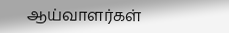ஆய்வாளர்கள்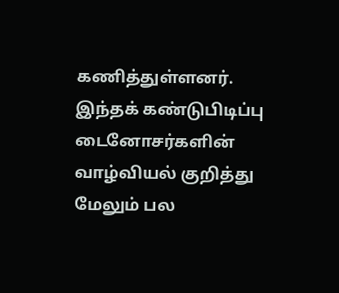கணித்துள்ளனர். இந்தக் கண்டுபிடிப்பு டைனோசர்களின் வாழ்வியல் குறித்து மேலும் பல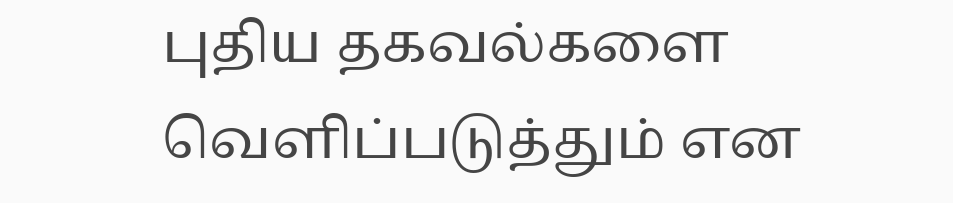புதிய தகவல்களை வெளிப்படுத்தும் என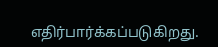எதிர்பார்க்கப்படுகிறது.